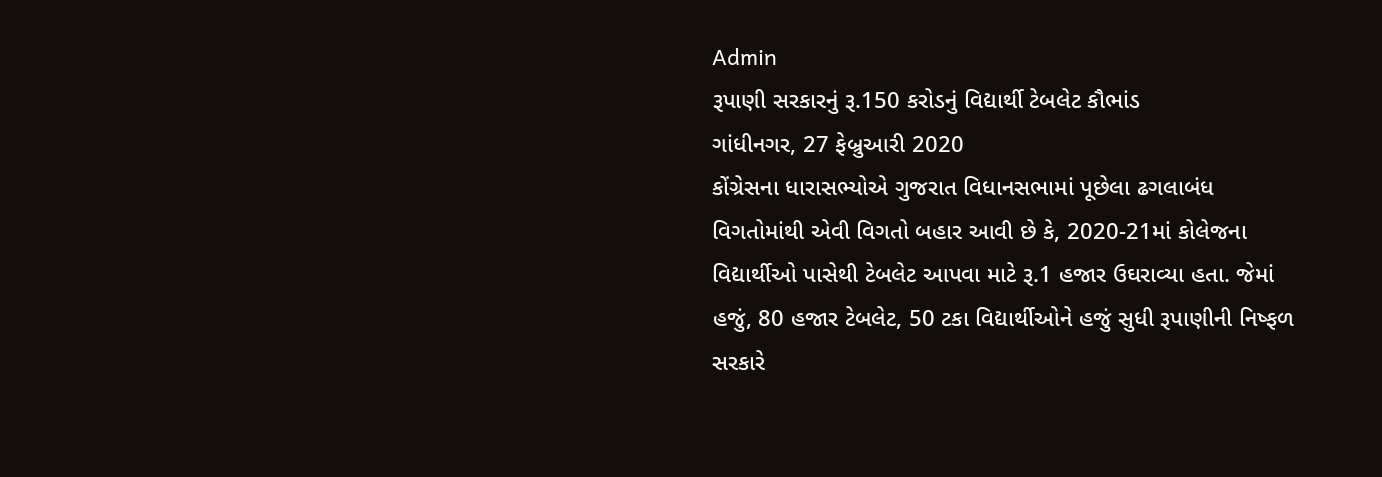Admin
રૂપાણી સરકારનું રૂ.150 કરોડનું વિદ્યાર્થી ટેબલેટ કૌભાંડ
ગાંધીનગર, 27 ફેબ્રુઆરી 2020
કોંગ્રેસના ધારાસભ્યોએ ગુજરાત વિધાનસભામાં પૂછેલા ઢગલાબંધ વિગતોમાંથી એવી વિગતો બહાર આવી છે કે, 2020-21માં કોલેજના વિદ્યાર્થીઓ પાસેથી ટેબલેટ આપવા માટે રૂ.1 હજાર ઉઘરાવ્યા હતા. જેમાં હજું, 80 હજાર ટેબલેટ, 50 ટકા વિદ્યાર્થીઓને હજું સુધી રૂપાણીની નિષ્ફળ સરકારે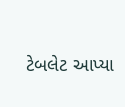ટેબલેટ આપ્યા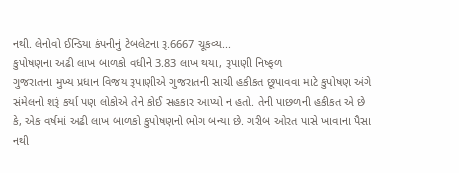નથી. લેનોવો ઈન્ડિયા કંપનીનું ટેબલેટના રૂ.6667 ચૂકવ્ય...
કુપોષણના અઢી લાખ બાળકો વધીને 3.83 લાખ થયા, રૂપાણી નિષ્ફળ
ગુજરાતના મુખ્ય પ્રધાન વિજય રૂપાણીએ ગુજરાતની સાચી હકીકત છૂપાવવા માટે કુપોષણ અંગે સંમેલનો શરૂં કર્યા પણ લોકોએ તેને કોઈ સહકાર આપ્યો ન હતો. તેની પાછળની હકીકત એ છે કે, એક વર્ષમાં અઢી લાખ બાળકો કુપોષણનો ભોગ બન્યા છે. ગરીબ ઓરત પાસે ખાવાના પૈસા નથી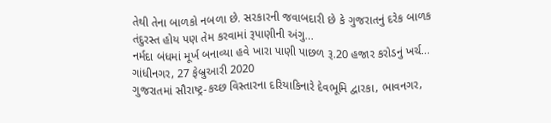તેથી તેના બાળકો નબળા છે. સરકારની જવાબદારી છે કે ગુજરાતનું દરેક બાળક તંદુરસ્ત હોય પણ તેમ કરવામાં રૂપાણીની અંગુ...
નર્મદા બંધમાં મૂર્ખ બનાવ્યા હવે ખારા પાણી પાછળ રૂ.20 હજાર કરોડનું ખર્ચ...
ગાંધીનગર, 27 ફેબ્રુઆરી 2020
ગુજરાતમાં સૌરાષ્ટ્ર-કચ્છ વિસ્તારના દરિયાકિનારે દેવભૂમિ દ્વારકા, ભાવનગર,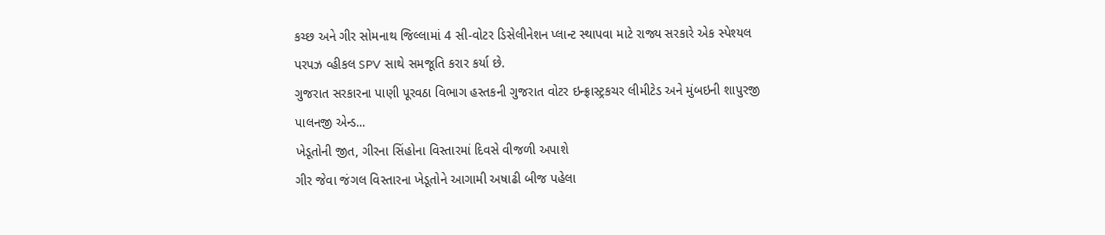કચ્છ અને ગીર સોમનાથ જિલ્લામાં 4 સી-વોટર ડિસેલીનેશન પ્લાન્ટ સ્થાપવા માટે રાજ્ય સરકારે એક સ્પેશ્યલ પરપઝ વ્હીકલ SPV સાથે સમજૂતિ કરાર કર્યા છે.
ગુજરાત સરકારના પાણી પૂરવઠા વિભાગ હસ્તકની ગુજરાત વોટર ઇન્ફ્રાસ્ટ્રકચર લીમીટેડ અને મુંબઇની શાપુરજી પાલનજી એન્ડ...
ખેડૂતોની જીત, ગીરના સિંહોના વિસ્તારમાં દિવસે વીજળી અપાશે
ગીર જેવા જંગલ વિસ્તારના ખેડૂતોને આગામી અષાઢી બીજ પહેલા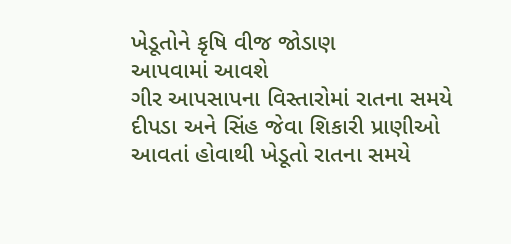ખેડૂતોને કૃષિ વીજ જોડાણ
આપવામાં આવશે
ગીર આપસાપના વિસ્તારોમાં રાતના સમયે દીપડા અને સિંહ જેવા શિકારી પ્રાણીઓ આવતાં હોવાથી ખેડૂતો રાતના સમયે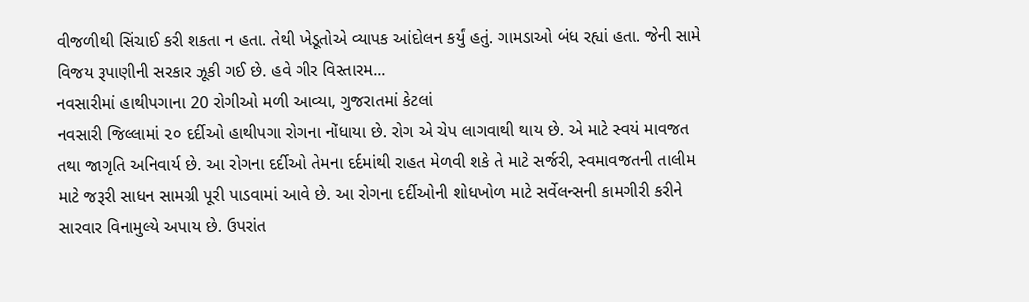વીજળીથી સિંચાઈ કરી શકતા ન હતા. તેથી ખેડૂતોએ વ્યાપક આંદોલન કર્યું હતું. ગામડાઓ બંધ રહ્યાં હતા. જેની સામે વિજય રૂપાણીની સરકાર ઝૂકી ગઈ છે. હવે ગીર વિસ્તારમ...
નવસારીમાં હાથીપગાના 20 રોગીઓ મળી આવ્યા, ગુજરાતમાં કેટલાં
નવસારી જિલ્લામાં ૨૦ દર્દીઓ હાથીપગા રોગના નોંધાયા છે. રોગ એ ચેપ લાગવાથી થાય છે. એ માટે સ્વયં માવજત તથા જાગૃતિ અનિવાર્ય છે. આ રોગના દર્દીઓ તેમના દર્દમાંથી રાહત મેળવી શકે તે માટે સર્જરી, સ્વમાવજતની તાલીમ માટે જરૂરી સાધન સામગ્રી પૂરી પાડવામાં આવે છે. આ રોગના દર્દીઓની શોધખોળ માટે સર્વેલન્સની કામગીરી કરીને સારવાર વિનામુલ્યે અપાય છે. ઉપરાંત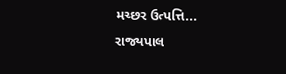મચ્છર ઉત્પત્તિ...
રાજ્યપાલ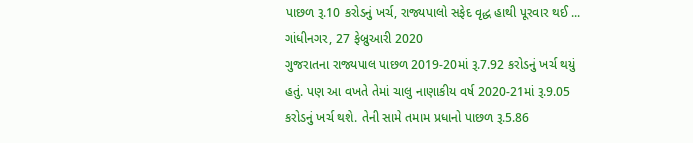પાછળ રૂ.10 કરોડનું ખર્ચ, રાજ્યપાલો સફેદ વૃદ્ધ હાથી પૂરવાર થઈ ...
ગાંધીનગર, 27 ફેબ્રુઆરી 2020
ગુજરાતના રાજ્યપાલ પાછળ 2019-20માં રૂ.7.92 કરોડનું ખર્ચ થયું હતું. પણ આ વખતે તેમાં ચાલુ નાણાકીય વર્ષ 2020-21માં રૂ.9.05 કરોડનું ખર્ચ થશે. તેની સામે તમામ પ્રધાનો પાછળ રૂ.5.86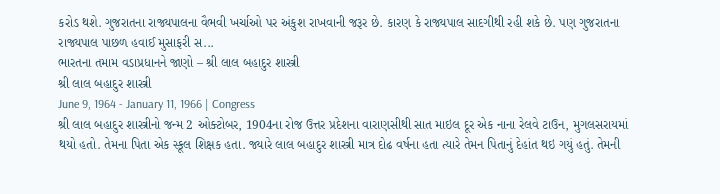કરોડ થશે. ગુજરાતના રાજ્યપાલના વૈભવી ખર્ચાઓ પર અંકુશ રાખવાની જરૂર છે. કારણ કે રાજ્યપાલ સાદગીથી રહી શકે છે. પણ ગુજરાતના રાજ્યપાલ પાછળ હવાઈ મુસાફરી સ...
ભારતના તમામ વડાપ્રધાનને જાણો – શ્રી લાલ બહાદુર શાસ્ત્રી
શ્રી લાલ બહાદુર શાસ્ત્રી
June 9, 1964 - January 11, 1966 | Congress
શ્રી લાલ બહાદુર શાસ્ત્રીનો જન્મ 2 ઓક્ટોબર, 1904ના રોજ ઉત્તર પ્રદેશના વારાણસીથી સાત માઇલ દૂર એક નાના રેલવે ટાઉન, મુગલસરાયમાં થયો હતો. તેમના પિતા એક સ્કૂલ શિક્ષક હતા. જ્યારે લાલ બહાદુર શાસ્ત્રી માત્ર દોઢ વર્ષના હતા ત્યારે તેમન પિતાનું દેહાંત થઇ ગયું હતું. તેમની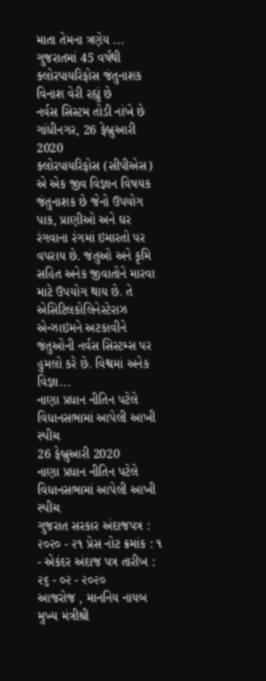માતા તેમના ત્રણેય ...
ગુજરાતમાં 45 વર્ષથી ક્લોરપાયરિફોસ જંતુનાશક વિનાશ વેરી રહ્યું છે
નર્વસ સિસ્ટમ તોડી નાંખે છે
ગાંધીનગર, 26 ફેબ્રુઆરી 2020
ક્લોરપાયરિફોસ (સીપીએસ) એ એક જીવ વિજ્ઞાન વિષયક જંતુનાશક છે જેનો ઉપયોગ પાક, પ્રાણીઓ અને ઘર રંગવાના રંગમાં ઇમારતો પર વપરાય છે. જંતુઓ અને કૃમિ સહિત અનેક જીવાતોને મારવા માટે ઉપયોગ થાય છે. તે એસિટિલકોલિનેસ્ટેરાઝ એન્ઝાઇમને અટકાવીને જંતુઓની નર્વસ સિસ્ટમ્સ પર હુમલો કરે છે. વિશ્વમાં અનેક વિજ્ઞા...
નાણા પ્રધાન નીતિન પટેલે વિધાનસભામાં આપેલી આખી સ્પીચ
26 ફેબ્રુઆરી 2020
નાણા પ્રધાન નીતિન પટેલે વિધાનસભામાં આપેલી આખી સ્પીચ
ગુજરાત સરકાર અંદાજપત્ર : ૨૦૨૦ - ૨૧ પ્રેસ નોટ ક્રમાંક : ૧ - એકંદર અંદાજ પત્ર તારીખ : ૨૬ - ૦૨ - ૨૦૨૦
આજરોજ , માનનિય નાયબ મુખ્ય મંત્રીશ્રી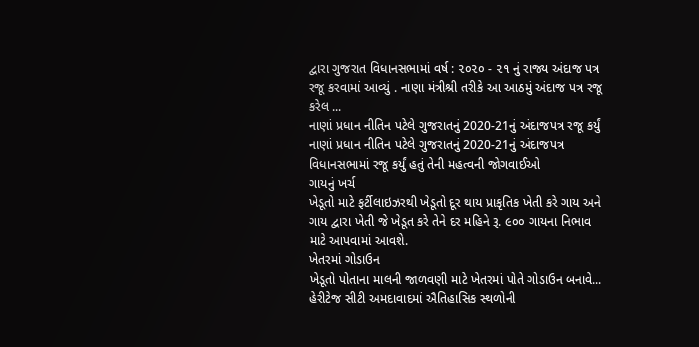દ્વારા ગુજરાત વિધાનસભામાં વર્ષ : ૨૦૨૦ - ૨૧ નું રાજ્ય અંદાજ પત્ર રજૂ કરવામાં આવ્યું . નાણા મંત્રીશ્રી તરીકે આ આઠમું અંદાજ પત્ર રજૂ કરેલ ...
નાણાં પ્રધાન નીતિન પટેલે ગુજરાતનું 2020-21નું અંદાજપત્ર રજૂ કર્યું
નાણાં પ્રધાન નીતિન પટેલે ગુજરાતનું 2020-21નું અંદાજપત્ર વિધાનસભામાં રજૂ કર્યું હતું તેની મહત્વની જોગવાઈઓ
ગાયનું ખર્ચ
ખેડૂતો માટે ફર્ટીલાઇઝરથી ખેડૂતો દૂર થાય પ્રાકૃતિક ખેતી કરે ગાય અને ગાય દ્વારા ખેતી જે ખેડૂત કરે તેને દર મહિને રૂ. ૯૦૦ ગાયના નિભાવ માટે આપવામાં આવશે.
ખેતરમાં ગોડાઉન
ખેડૂતો પોતાના માલની જાળવણી માટે ખેતરમાં પોતે ગોડાઉન બનાવે...
હેરીટેજ સીટી અમદાવાદમાં ઐતિહાસિક સ્થળોની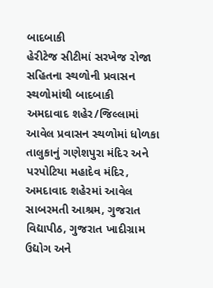બાદબાકી
હેરીટેજ સીટીમાં સરખેજ રોજા સહિતના સ્થળોની પ્રવાસન સ્થળોમાંથી બાદબાકી
અમદાવાદ શહેર/જિલ્લામાં આવેલ પ્રવાસન સ્થળોમાં ધોળકા તાલુકાનું ગણેશપુરા મંદિર અને પરપોટિયા મહાદેવ મંદિર, અમદાવાદ શહેરમાં આવેલ સાબરમતી આશ્રમ, ગુજરાત વિદ્યાપીઠ, ગુજરાત ખાદીગ્રામ ઉદ્યોગ અને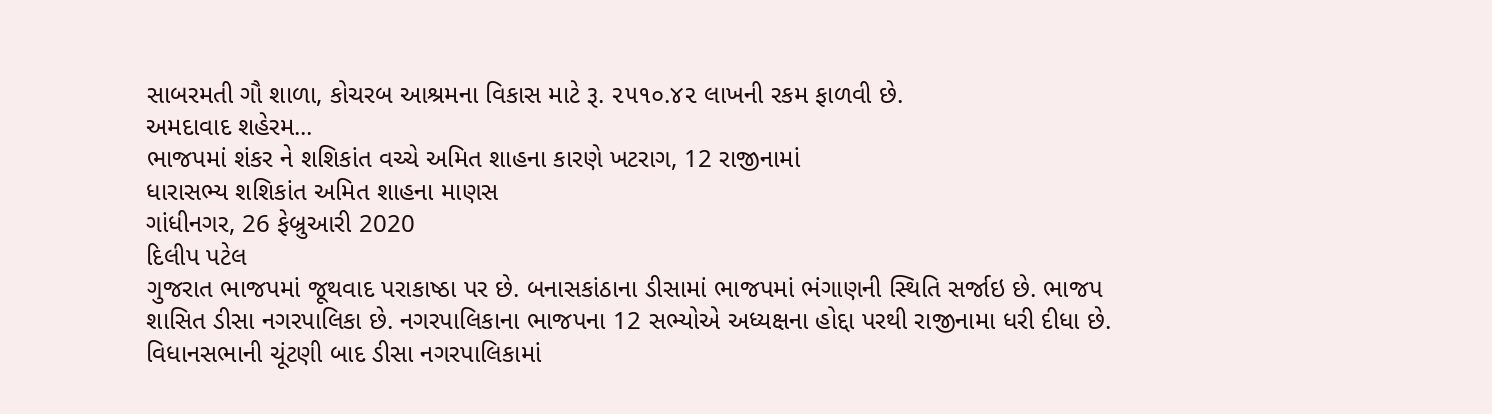સાબરમતી ગૌ શાળા, કોચરબ આશ્રમના વિકાસ માટે રૂ. ૨૫૧૦.૪૨ લાખની રકમ ફાળવી છે.
અમદાવાદ શહેરમ...
ભાજપમાં શંકર ને શશિકાંત વચ્ચે અમિત શાહના કારણે ખટરાગ, 12 રાજીનામાં
ધારાસભ્ય શશિકાંત અમિત શાહના માણસ
ગાંધીનગર, 26 ફેબ્રુઆરી 2020
દિલીપ પટેલ
ગુજરાત ભાજપમાં જૂથવાદ પરાકાષ્ઠા પર છે. બનાસકાંઠાના ડીસામાં ભાજપમાં ભંગાણની સ્થિતિ સર્જાઇ છે. ભાજપ શાસિત ડીસા નગરપાલિકા છે. નગરપાલિકાના ભાજપના 12 સભ્યોએ અધ્યક્ષના હોદ્દા પરથી રાજીનામા ધરી દીધા છે. વિધાનસભાની ચૂંટણી બાદ ડીસા નગરપાલિકામાં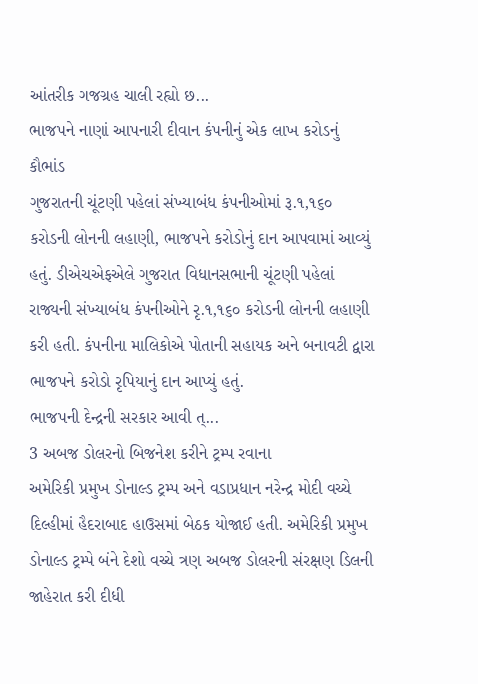આંતરીક ગજગ્રહ ચાલી રહ્યો છ...
ભાજપને નાણાં આપનારી દીવાન કંપનીનું એક લાખ કરોડનું કૌભાંડ
ગુજરાતની ચૂંટણી પહેલાં સંખ્યાબંધ કંપનીઓમાં રૂ.૧,૧૬૦ કરોડની લોનની લહાણી, ભાજપને કરોડોનું દાન આપવામાં આવ્યું હતું. ડીએચએફએલે ગુજરાત વિધાનસભાની ચૂંટણી પહેલાં રાજ્યની સંખ્યાબંધ કંપનીઓને રૃ.૧,૧૬૦ કરોડની લોનની લહાણી કરી હતી. કંપનીના માલિકોએ પોતાની સહાયક અને બનાવટી દ્વારા ભાજપને કરોડો રૃપિયાનું દાન આપ્યું હતું.
ભાજપની દેન્દ્રની સરકાર આવી ત્...
3 અબજ ડોલરનો બિજનેશ કરીને ટ્રમ્પ રવાના
અમેરિકી પ્રમુખ ડોનાલ્ડ ટ્રમ્પ અને વડાપ્રધાન નરેન્દ્ર મોદી વચ્ચે દિલ્હીમાં હૈદરાબાદ હાઉસમાં બેઠક યોજાઈ હતી. અમેરિકી પ્રમુખ ડોનાલ્ડ ટ્રમ્પે બંને દેશો વચ્ચે ત્રણ અબજ ડોલરની સંરક્ષણ ડિલની જાહેરાત કરી દીધી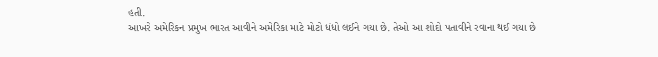હતી.
આખરે અમેરિકન પ્રમુખ ભારત આવીને અમેરિકા માટે મોટો ધંધો લઈને ગયા છે. તેઓ આ શોદો પતાવીને રવાના થઈ ગયા છે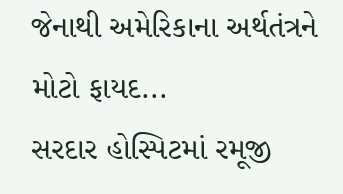જેનાથી અમેરિકાના અર્થતંત્રને મોટો ફાયદ...
સરદાર હોસ્પિટમાં રમૂજી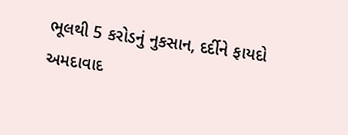ભૂલથી 5 કરોડનું નુકસાન, દર્દીને ફાયદો
અમદાવાદ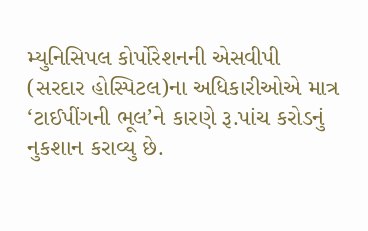મ્યુનિસિપલ કોર્પોરેશનની એસવીપી (સરદાર હોસ્પિટલ)ના અધિકારીઓએ માત્ર ‘ટાઈપીંગની ભૂલ’ને કારણે રૂ.પાંચ કરોડનું નુકશાન કરાવ્યુ છે.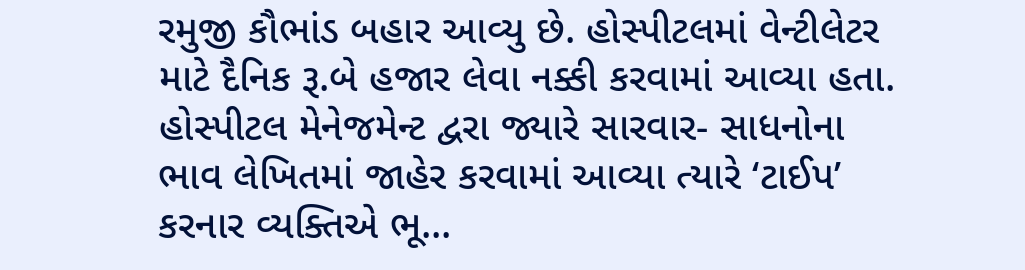રમુજી કૌભાંડ બહાર આવ્યુ છે. હોસ્પીટલમાં વેન્ટીલેટર માટે દૈનિક રૂ.બે હજાર લેવા નક્કી કરવામાં આવ્યા હતા. હોસ્પીટલ મેનેજમેન્ટ દ્વરા જ્યારે સારવાર- સાધનોના ભાવ લેખિતમાં જાહેર કરવામાં આવ્યા ત્યારે ‘ટાઈપ’ કરનાર વ્યક્તિએ ભૂ...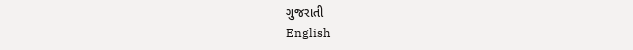ગુજરાતી
English